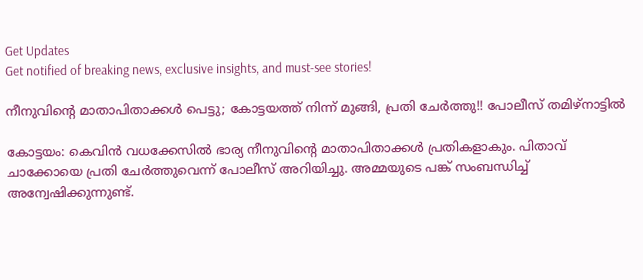Get Updates
Get notified of breaking news, exclusive insights, and must-see stories!

നീനുവിന്റെ മാതാപിതാക്കള്‍ പെട്ടു; കോട്ടയത്ത് നിന്ന് മുങ്ങി, പ്രതി ചേര്‍ത്തു!! പോലീസ് തമിഴ്‌നാട്ടില്‍

കോട്ടയം: കെവിന്‍ വധക്കേസില്‍ ഭാര്യ നീനുവിന്റെ മാതാപിതാക്കള്‍ പ്രതികളാകും. പിതാവ് ചാക്കോയെ പ്രതി ചേര്‍ത്തുവെന്ന് പോലീസ് അറിയിച്ചു. അമ്മയുടെ പങ്ക് സംബന്ധിച്ച് അന്വേഷിക്കുന്നുണ്ട്.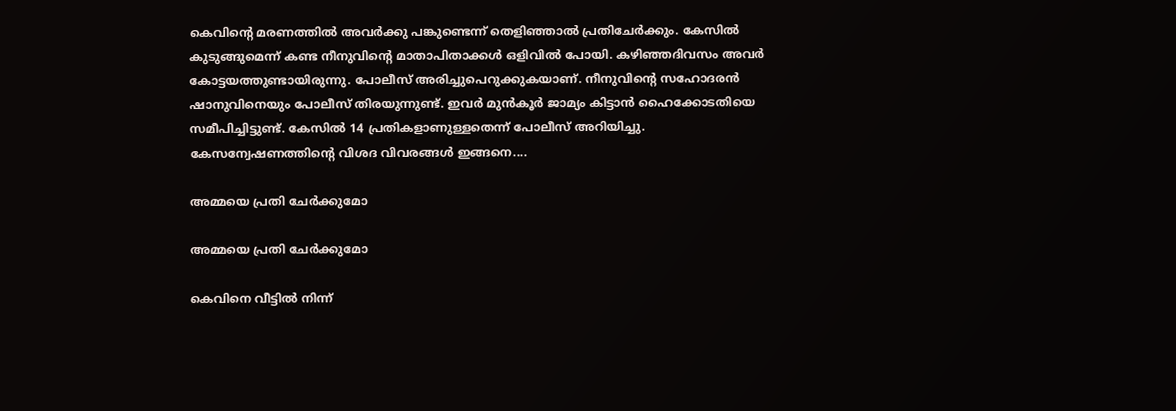കെവിന്റെ മരണത്തില്‍ അവര്‍ക്കു പങ്കുണ്ടെന്ന് തെളിഞ്ഞാല്‍ പ്രതിചേര്‍ക്കും. കേസില്‍ കുടുങ്ങുമെന്ന് കണ്ട നീനുവിന്റെ മാതാപിതാക്കള്‍ ഒളിവില്‍ പോയി. കഴിഞ്ഞദിവസം അവര്‍ കോട്ടയത്തുണ്ടായിരുന്നു. പോലീസ് അരിച്ചുപെറുക്കുകയാണ്. നീനുവിന്റെ സഹോദരന്‍ ഷാനുവിനെയും പോലീസ് തിരയുന്നുണ്ട്. ഇവര്‍ മുന്‍കൂര്‍ ജാമ്യം കിട്ടാന്‍ ഹൈക്കോടതിയെ സമീപിച്ചിട്ടുണ്ട്. കേസില്‍ 14 പ്രതികളാണുള്ളതെന്ന് പോലീസ് അറിയിച്ചു. കേസന്വേഷണത്തിന്റെ വിശദ വിവരങ്ങള്‍ ഇങ്ങനെ....

അമ്മയെ പ്രതി ചേര്‍ക്കുമോ

അമ്മയെ പ്രതി ചേര്‍ക്കുമോ

കെവിനെ വീട്ടില്‍ നിന്ന്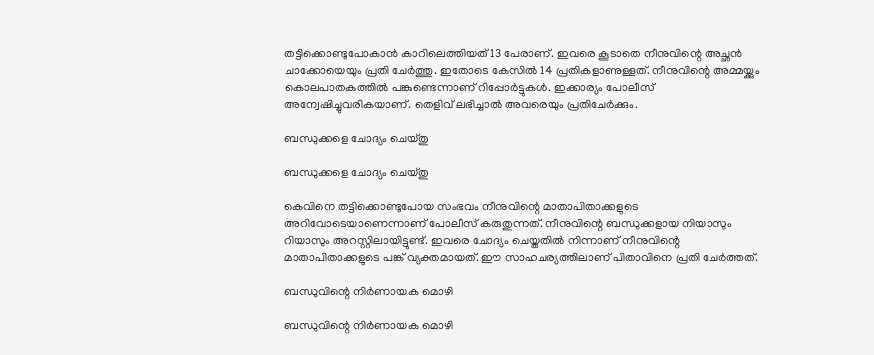തട്ടിക്കൊണ്ടുപോകാന്‍ കാറിലെത്തിയത് 13 പേരാണ്. ഇവരെ കൂടാതെ നീനുവിന്റെ അച്ഛന്‍ ചാക്കോയെയും പ്രതി ചേര്‍ത്തു. ഇതോടെ കേസില്‍ 14 പ്രതികളാണുള്ളത്. നീനുവിന്റെ അമ്മയ്ക്കും കൊലപാതകത്തില്‍ പങ്കുണ്ടെന്നാണ് റിപ്പോര്‍ട്ടുകള്‍. ഇക്കാര്യം പോലീസ് അന്വേഷിച്ചുവരികയാണ്. തെളിവ് ലഭിച്ചാല്‍ അവരെയും പ്രതിചേര്‍ക്കും.

ബന്ധുക്കളെ ചോദ്യം ചെയ്തു

ബന്ധുക്കളെ ചോദ്യം ചെയ്തു

കെവിനെ തട്ടിക്കൊണ്ടുപോയ സംഭവം നീനുവിന്റെ മാതാപിതാക്കളുടെ അറിവോടെയാണെന്നാണ് പോലീസ് കരുതുന്നത്. നീനുവിന്റെ ബന്ധുക്കളായ നിയാസും റിയാസും അറസ്റ്റിലായിട്ടുണ്ട്. ഇവരെ ചോദ്യം ചെയ്തതില്‍ നിന്നാണ് നീനുവിന്റെ മാതാപിതാക്കളുടെ പങ്ക് വ്യക്തമായത്. ഈ സാഹചര്യത്തിലാണ് പിതാവിനെ പ്രതി ചേര്‍ത്തത്.

ബന്ധുവിന്റെ നിര്‍ണായക മൊഴി

ബന്ധുവിന്റെ നിര്‍ണായക മൊഴി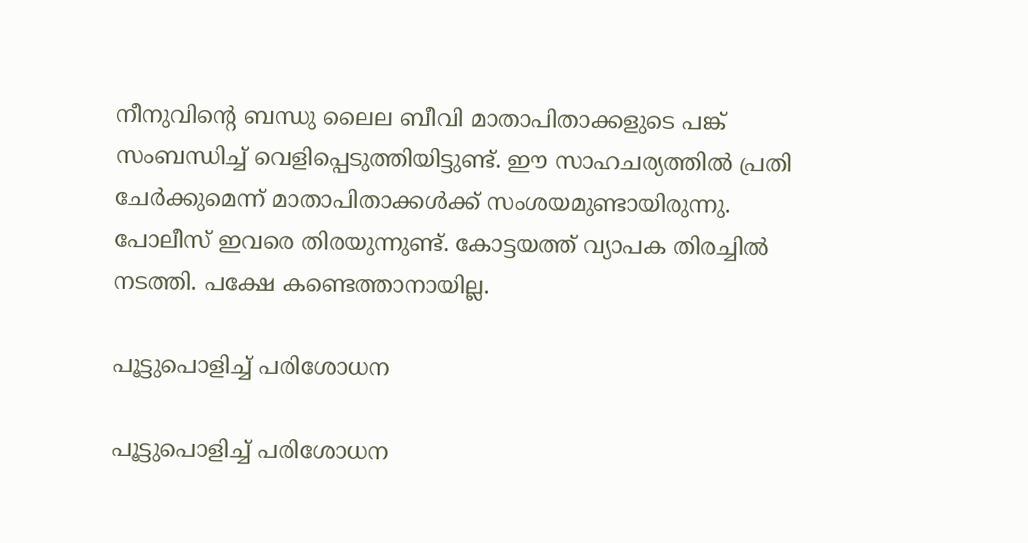നീനുവിന്റെ ബന്ധു ലൈല ബീവി മാതാപിതാക്കളുടെ പങ്ക് സംബന്ധിച്ച് വെളിപ്പെടുത്തിയിട്ടുണ്ട്. ഈ സാഹചര്യത്തില്‍ പ്രതി ചേര്‍ക്കുമെന്ന് മാതാപിതാക്കള്‍ക്ക് സംശയമുണ്ടായിരുന്നു. പോലീസ് ഇവരെ തിരയുന്നുണ്ട്. കോട്ടയത്ത് വ്യാപക തിരച്ചില്‍ നടത്തി. പക്ഷേ കണ്ടെത്താനായില്ല.

പൂട്ടുപൊളിച്ച് പരിശോധന

പൂട്ടുപൊളിച്ച് പരിശോധന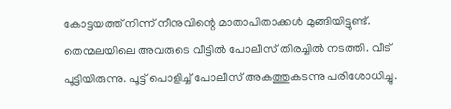കോട്ടയത്ത് നിന്ന് നീനുവിന്റെ മാതാപിതാക്കള്‍ മുങ്ങിയിട്ടുണ്ട്. തെന്മലയിലെ അവരുടെ വീട്ടില്‍ പോലീസ് തിരച്ചില്‍ നടത്തി. വീട് പൂട്ടിയിരുന്നു. പൂട്ട് പൊളിച്ച് പോലീസ് അകത്തുകടന്നു പരിശോധിച്ചു.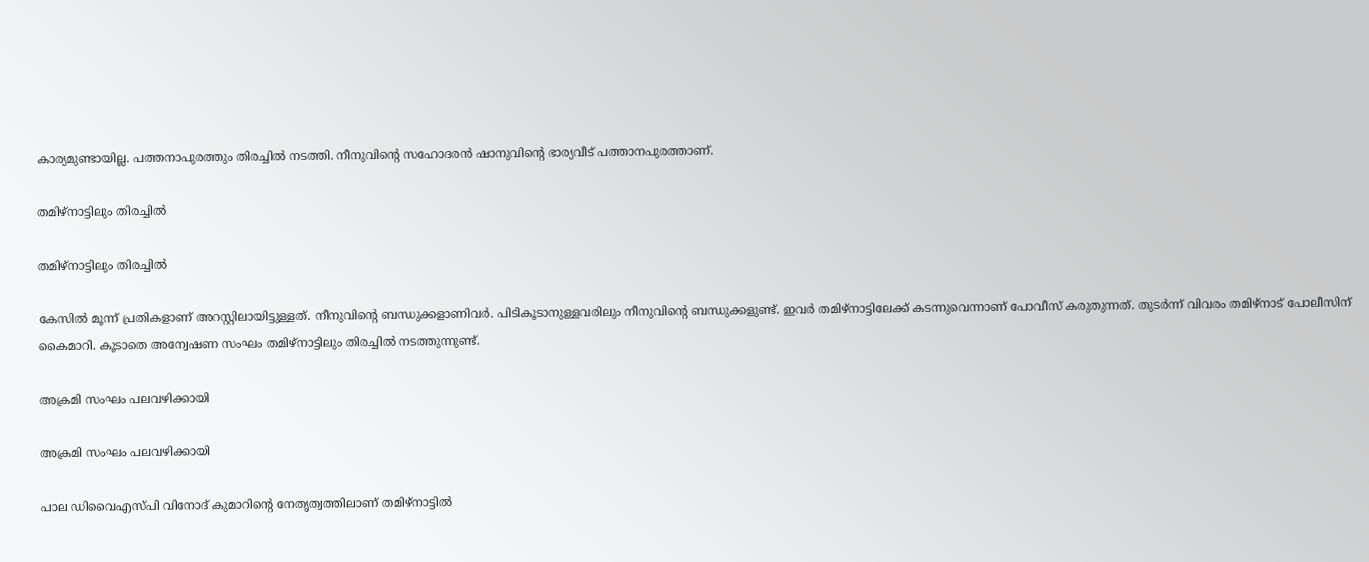കാര്യമുണ്ടായില്ല. പത്തനാപുരത്തും തിരച്ചില്‍ നടത്തി. നീനുവിന്റെ സഹോദരന്‍ ഷാനുവിന്റെ ഭാര്യവീട് പത്താനപുരത്താണ്.

തമിഴ്‌നാട്ടിലും തിരച്ചില്‍

തമിഴ്‌നാട്ടിലും തിരച്ചില്‍

കേസില്‍ മൂന്ന് പ്രതികളാണ് അറസ്റ്റിലായിട്ടുള്ളത്. നീനുവിന്റെ ബന്ധുക്കളാണിവര്‍. പിടികൂടാനുള്ളവരിലും നീനുവിന്റെ ബന്ധുക്കളുണ്ട്. ഇവര്‍ തമിഴ്‌നാട്ടിലേക്ക് കടന്നുവെന്നാണ് പോവീസ് കരുതുന്നത്. തുടര്‍ന്ന് വിവരം തമിഴ്‌നാട് പോലീസിന് കൈമാറി. കൂടാതെ അന്വേഷണ സംഘം തമിഴ്‌നാട്ടിലും തിരച്ചില്‍ നടത്തുന്നുണ്ട്.

അക്രമി സംഘം പലവഴിക്കായി

അക്രമി സംഘം പലവഴിക്കായി

പാല ഡിവൈഎസ്പി വിനോദ് കുമാറിന്റെ നേതൃത്വത്തിലാണ് തമിഴ്‌നാട്ടില്‍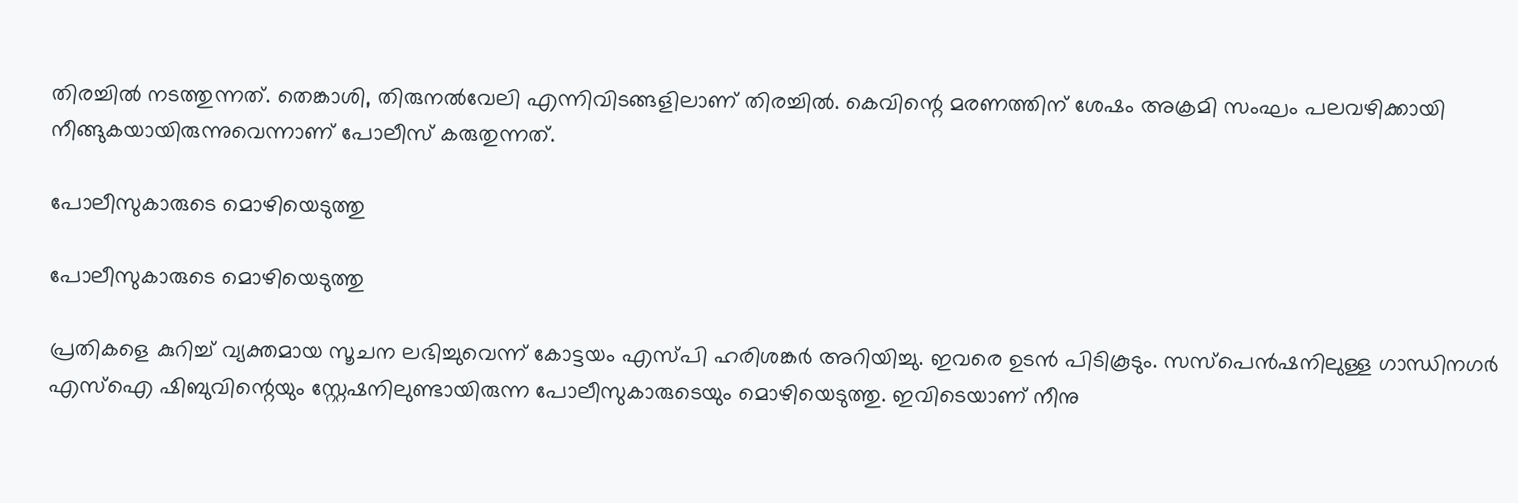തിരച്ചില്‍ നടത്തുന്നത്. തെങ്കാശി, തിരുനല്‍വേലി എന്നിവിടങ്ങളിലാണ് തിരച്ചില്‍. കെവിന്റെ മരണത്തിന് ശേഷം അക്രമി സംഘം പലവഴിക്കായി നീങ്ങുകയായിരുന്നുവെന്നാണ് പോലീസ് കരുതുന്നത്.

പോലീസുകാരുടെ മൊഴിയെടുത്തു

പോലീസുകാരുടെ മൊഴിയെടുത്തു

പ്രതികളെ കുറിച്ച് വ്യക്തമായ സൂചന ലഭിച്ചുവെന്ന് കോട്ടയം എസ്പി ഹരിശങ്കര്‍ അറിയിച്ചു. ഇവരെ ഉടന്‍ പിടികൂടും. സസ്‌പെന്‍ഷനിലുള്ള ഗാന്ധിനഗര്‍ എസ്‌ഐ ഷിബുവിന്റെയും സ്റ്റേഷനിലുണ്ടായിരുന്ന പോലീസുകാരുടെയും മൊഴിയെടുത്തു. ഇവിടെയാണ് നീനു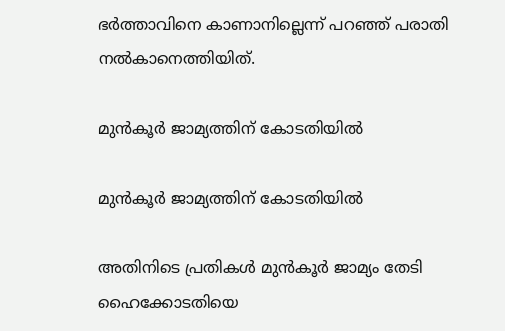ഭര്‍ത്താവിനെ കാണാനില്ലെന്ന് പറഞ്ഞ് പരാതി നല്‍കാനെത്തിയിത്.

മുന്‍കൂര്‍ ജാമ്യത്തിന് കോടതിയില്‍

മുന്‍കൂര്‍ ജാമ്യത്തിന് കോടതിയില്‍

അതിനിടെ പ്രതികള്‍ മുന്‍കൂര്‍ ജാമ്യം തേടി ഹൈക്കോടതിയെ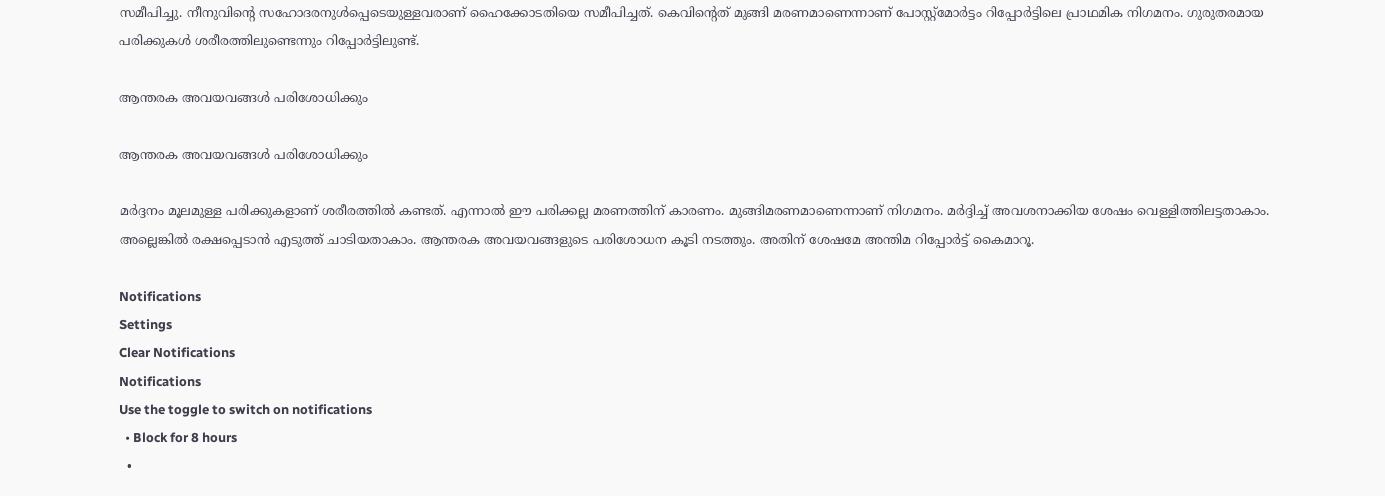സമീപിച്ചു. നീനുവിന്റെ സഹോദരനുള്‍പ്പെടെയുള്ളവരാണ് ഹൈക്കോടതിയെ സമീപിച്ചത്. കെവിന്റെത് മുങ്ങി മരണമാണെന്നാണ് പോസ്റ്റ്‌മോര്‍ട്ടം റിപ്പോര്‍ട്ടിലെ പ്രാഥമിക നിഗമനം. ഗുരുതരമായ പരിക്കുകള്‍ ശരീരത്തിലുണ്ടെന്നും റിപ്പോര്‍ട്ടിലുണ്ട്.

ആന്തരക അവയവങ്ങള്‍ പരിശോധിക്കും

ആന്തരക അവയവങ്ങള്‍ പരിശോധിക്കും

മര്‍ദ്ദനം മൂലമുള്ള പരിക്കുകളാണ് ശരീരത്തില്‍ കണ്ടത്. എന്നാല്‍ ഈ പരിക്കല്ല മരണത്തിന് കാരണം. മുങ്ങിമരണമാണെന്നാണ് നിഗമനം. മര്‍ദ്ദിച്ച് അവശനാക്കിയ ശേഷം വെള്ളിത്തിലട്ടതാകാം. അല്ലെങ്കില്‍ രക്ഷപ്പെടാന്‍ എടുത്ത് ചാടിയതാകാം. ആന്തരക അവയവങ്ങളുടെ പരിശോധന കൂടി നടത്തും. അതിന് ശേഷമേ അന്തിമ റിപ്പോര്‍ട്ട് കൈമാറൂ.

Notifications
Settings
Clear Notifications
Notifications
Use the toggle to switch on notifications
  • Block for 8 hours
  •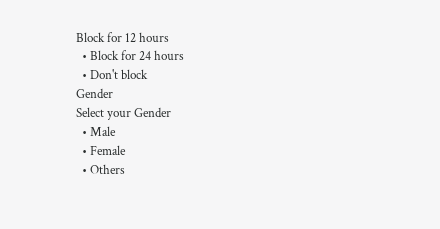Block for 12 hours
  • Block for 24 hours
  • Don't block
Gender
Select your Gender
  • Male
  • Female
  • Others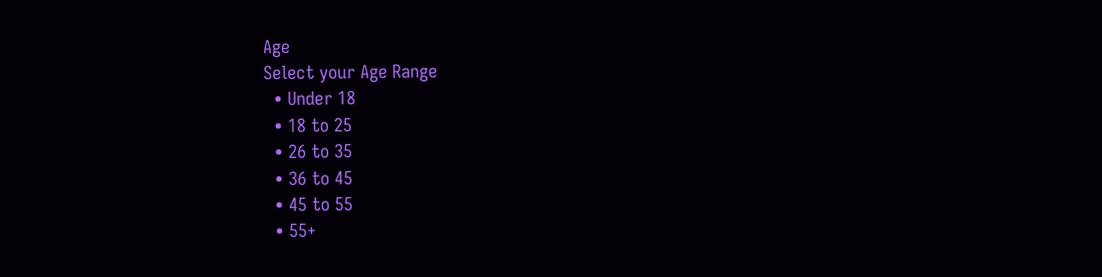Age
Select your Age Range
  • Under 18
  • 18 to 25
  • 26 to 35
  • 36 to 45
  • 45 to 55
  • 55+